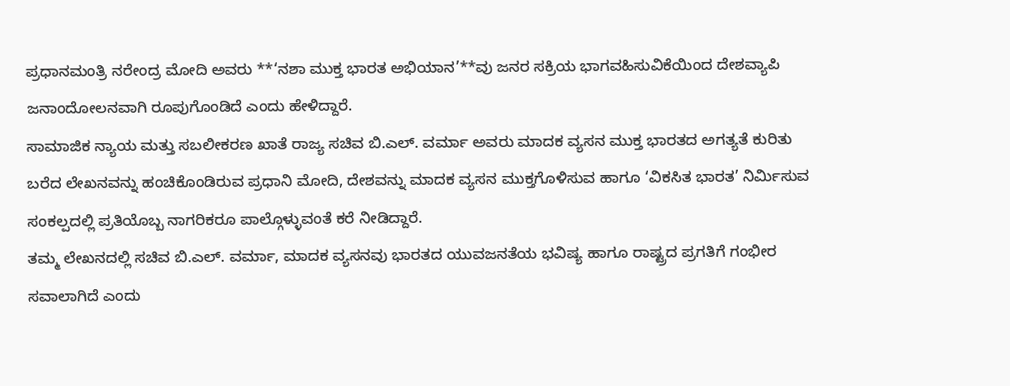ಪ್ರಧಾನಮಂತ್ರಿ ನರೇಂದ್ರ ಮೋದಿ ಅವರು **‘ನಶಾ ಮುಕ್ತ ಭಾರತ ಅಭಿಯಾನ’**ವು ಜನರ ಸಕ್ರಿಯ ಭಾಗವಹಿಸುವಿಕೆಯಿಂದ ದೇಶವ್ಯಾಪಿ ಜನಾಂದೋಲನವಾಗಿ ರೂಪುಗೊಂಡಿದೆ ಎಂದು ಹೇಳಿದ್ದಾರೆ.
ಸಾಮಾಜಿಕ ನ್ಯಾಯ ಮತ್ತು ಸಬಲೀಕರಣ ಖಾತೆ ರಾಜ್ಯ ಸಚಿವ ಬಿ.ಎಲ್. ವರ್ಮಾ ಅವರು ಮಾದಕ ವ್ಯಸನ ಮುಕ್ತ ಭಾರತದ ಅಗತ್ಯತೆ ಕುರಿತು ಬರೆದ ಲೇಖನವನ್ನು ಹಂಚಿಕೊಂಡಿರುವ ಪ್ರಧಾನಿ ಮೋದಿ, ದೇಶವನ್ನು ಮಾದಕ ವ್ಯಸನ ಮುಕ್ತಗೊಳಿಸುವ ಹಾಗೂ ‘ವಿಕಸಿತ ಭಾರತ’ ನಿರ್ಮಿಸುವ ಸಂಕಲ್ಪದಲ್ಲಿ ಪ್ರತಿಯೊಬ್ಬ ನಾಗರಿಕರೂ ಪಾಲ್ಗೊಳ್ಳುವಂತೆ ಕರೆ ನೀಡಿದ್ದಾರೆ.
ತಮ್ಮ ಲೇಖನದಲ್ಲಿ ಸಚಿವ ಬಿ.ಎಲ್. ವರ್ಮಾ, ಮಾದಕ ವ್ಯಸನವು ಭಾರತದ ಯುವಜನತೆಯ ಭವಿಷ್ಯ ಹಾಗೂ ರಾಷ್ಟ್ರದ ಪ್ರಗತಿಗೆ ಗಂಭೀರ ಸವಾಲಾಗಿದೆ ಎಂದು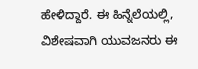ಹೇಳಿದ್ದಾರೆ. ಈ ಹಿನ್ನೆಲೆಯಲ್ಲಿ, ವಿಶೇಷವಾಗಿ ಯುವಜನರು ಈ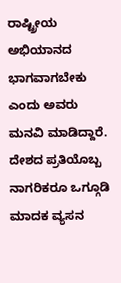ರಾಷ್ಟ್ರೀಯ ಅಭಿಯಾನದ ಭಾಗವಾಗಬೇಕು ಎಂದು ಅವರು ಮನವಿ ಮಾಡಿದ್ದಾರೆ.
ದೇಶದ ಪ್ರತಿಯೊಬ್ಬ ನಾಗರಿಕರೂ ಒಗ್ಗೂಡಿ ಮಾದಕ ವ್ಯಸನ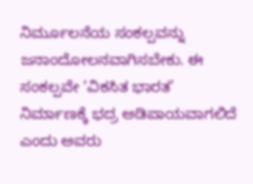ನಿರ್ಮೂಲನೆಯ ಸಂಕಲ್ಪವನ್ನು ಜನಾಂದೋಲನವಾಗಿಸಬೇಕು. ಈ ಸಂಕಲ್ಪವೇ ‘ವಿಕಸಿತ ಭಾರತ’ ನಿರ್ಮಾಣಕ್ಕೆ ಭದ್ರ ಅಡಿಪಾಯವಾಗಲಿದೆ ಎಂದು ಅವರು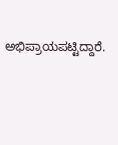ಅಭಿಪ್ರಾಯಪಟ್ಟಿದ್ದಾರೆ.